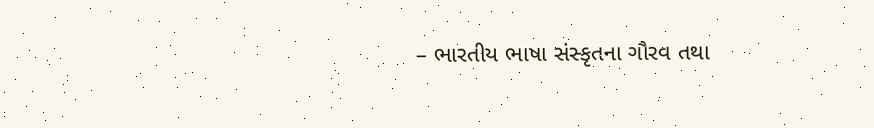– ભારતીય ભાષા સંસ્કૃતના ગૌરવ તથા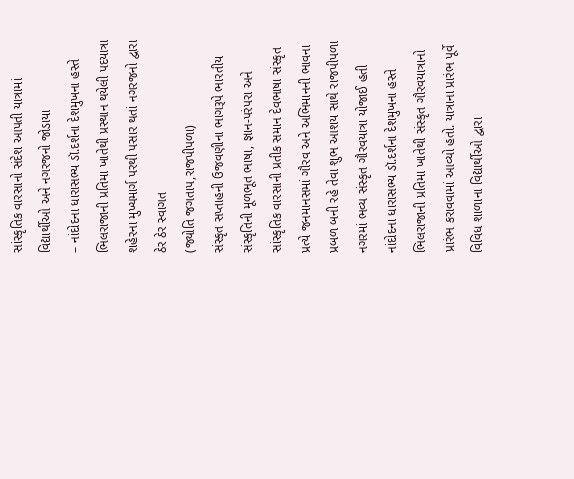સાંસ્કૃતિક વારસાનો સંદેશ આપતી યાત્રામાં વિદ્યાર્થીઓ અને નગરજનો જોડાયા
– નાંદોદના ધારાસભ્ય ડૉ.દર્શના દેશમુખના હસ્તે ભિલરાજાની પ્રતિમા ખાતેથી પ્રસ્થાન થયેલી પદયાત્રા શહેરના મુખ્યમાર્ગ પરથી પસાર થતાં નગરજનો દ્વારા ઠેર ઠેર સ્વાગત
(જ્યોતિ જગતાપ,રાજપીપળા)
સંસ્કૃત સપ્તાહની ઉજવણીના ભાગરૂપે ભારતીય સંસ્કૃતિની મૂળભૂત ભાષા, જ્ઞાન-પરંપરા અને સાંસ્કૃતિક વારસાની પ્રતીક સમાન દેવભાષા સંસ્કૃત પ્રત્યે જનમાનસમાં ગૌરવ અને અભિમાનની ભાવના પ્રબળ બની રહે તેવા શુભ આશય સાથે રાજપીપળા નગરમાં ભવ્ય સંસ્કૃત ગૌરવયાત્રા યોજાઈ હતી
નાંદોદના ધારાસભ્ય ડૉ.દર્શના દેશમુખના હસ્તે ભિલરાજાની પ્રતિમા ખાતેથી સંસ્કૃત ગૌરવયાત્રાનો પ્રારંભ કરાવવામાં આવ્યો હતો. યાત્રાના પ્રારંભ પૂર્વે વિવિધ શાળાના વિદ્યાર્થીઓ દ્વારા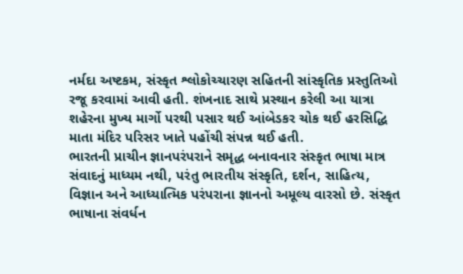નર્મદા અષ્ટકમ, સંસ્કૃત શ્લોકોચ્ચારણ સહિતની સાંસ્કૃતિક પ્રસ્તુતિઓ રજૂ કરવામાં આવી હતી. શંખનાદ સાથે પ્રસ્થાન કરેલી આ યાત્રા શહેરના મુખ્ય માર્ગો પરથી પસાર થઈ આંબેડકર ચોક થઈ હરસિદ્ધિ માતા મંદિર પરિસર ખાતે પહોંચી સંપન્ન થઈ હતી.
ભારતની પ્રાચીન જ્ઞાનપરંપરાને સમૃદ્ધ બનાવનાર સંસ્કૃત ભાષા માત્ર સંવાદનું માધ્યમ નથી, પરંતુ ભારતીય સંસ્કૃતિ, દર્શન, સાહિત્ય, વિજ્ઞાન અને આધ્યાત્મિક પરંપરાના જ્ઞાનનો અમૂલ્ય વારસો છે. સંસ્કૃત ભાષાના સંવર્ધન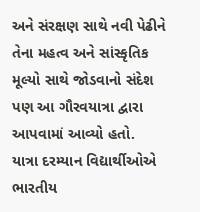અને સંરક્ષણ સાથે નવી પેઢીને તેના મહત્વ અને સાંસ્કૃતિક મૂલ્યો સાથે જોડવાનો સંદેશ પણ આ ગૌરવયાત્રા દ્વારા આપવામાં આવ્યો હતો.
યાત્રા દરમ્યાન વિદ્યાર્થીઓએ ભારતીય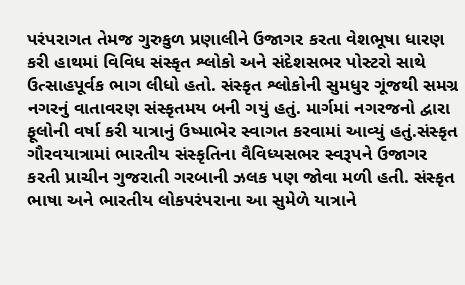પરંપરાગત તેમજ ગુરુકુળ પ્રણાલીને ઉજાગર કરતા વેશભૂષા ધારણ કરી હાથમાં વિવિધ સંસ્કૃત શ્લોકો અને સંદેશસભર પોસ્ટરો સાથે ઉત્સાહપૂર્વક ભાગ લીધો હતો. સંસ્કૃત શ્લોકોની સુમધુર ગૂંજથી સમગ્ર નગરનું વાતાવરણ સંસ્કૃતમય બની ગયું હતું. માર્ગમાં નગરજનો દ્વારા ફૂલોની વર્ષા કરી યાત્રાનું ઉષ્માભેર સ્વાગત કરવામાં આવ્યું હતું.સંસ્કૃત ગૌરવયાત્રામાં ભારતીય સંસ્કૃતિના વૈવિધ્યસભર સ્વરૂપને ઉજાગર કરતી પ્રાચીન ગુજરાતી ગરબાની ઝલક પણ જોવા મળી હતી. સંસ્કૃત ભાષા અને ભારતીય લોકપરંપરાના આ સુમેળે યાત્રાને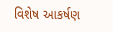વિશેષ આકર્ષણ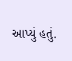આપ્યું હતું.